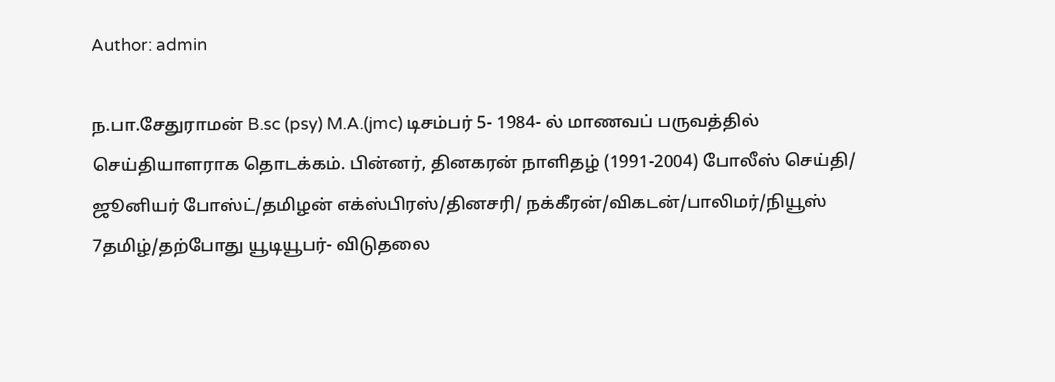Author: admin

ந.பா.சேதுராமன் B.sc (psy) M.A.(jmc) டிசம்பர் 5- 1984- ல் மாணவப் பருவத்தில் செய்தியாளராக தொடக்கம். பின்னர், தினகரன் நாளிதழ் (1991-2004) போலீஸ் செய்தி/ ஜூனியர் போஸ்ட்/தமிழன் எக்ஸ்பிரஸ்/தினசரி/ நக்கீரன்/விகடன்/பாலிமர்/நியூஸ் 7தமிழ்/தற்போது யூடியூபர்- விடுதலை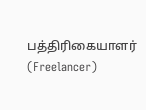பத்திரிகையாளர் (Freelancer)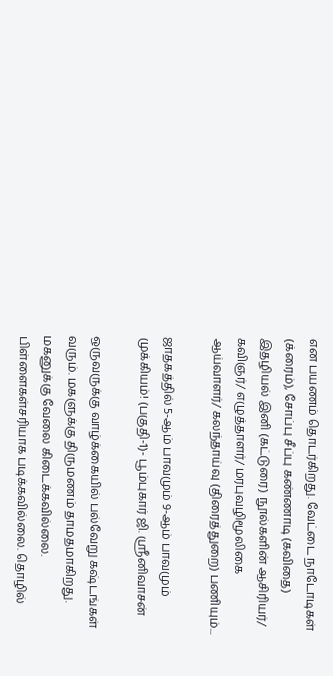என பயணம் தொடர்கிறது. வேட்டை நாடோடிகள் (க்ரைம்), சோப்பு சீப்பு கண்ணாடி (கவிதை) இதழியல் இனி (கட்டுரை) நூல்களின் ஆசிரியர்/ கவிஞர்/ எழுத்தாளர்/ மரபுவழிமூலிகை ஆய்வாளர்/ கலந்தாய்வு (திரைத்துறை) பணியும்...

ஜாதகத்தில் 5-ஆம் பாவமும் 9-ஆம் பாவமும் முக்கியம்! (பகுதி-1)- பூம்புகார் ஜி. ஸ்ரீனிவாசன்

ஒருவருக்கு வாழ்க்கையில் பல்வேறு கஷ்டங்கள் வரும். மகளுக்கு திருமணம் தாமதமாகிறது. மகனுக்கு வேலை கிடைக்கவில்லை. பிள்ளைகள்சரியாக படிக்கவில்லை. தொழில்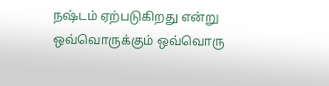நஷ்டம் ஏற்படுகிறது என்று ஒவ்வொருக்கும் ஒவ்வொரு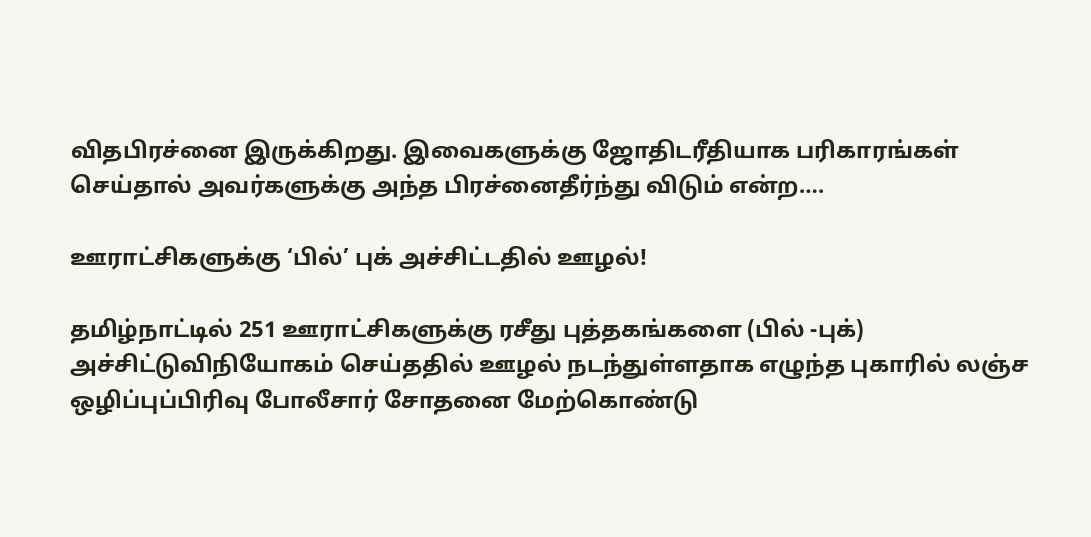விதபிரச்னை இருக்கிறது. இவைகளுக்கு ஜோதிடரீதியாக பரிகாரங்கள் செய்தால் அவர்களுக்கு அந்த பிரச்னைதீர்ந்து விடும் என்ற….

ஊராட்சிகளுக்கு ‘பில்’ புக் அச்சிட்டதில் ஊழல்!

தமிழ்நாட்டில் 251 ஊராட்சிகளுக்கு ரசீது புத்தகங்களை (பில் -புக்) அச்சிட்டுவிநியோகம் செய்ததில் ஊழல் நடந்துள்ளதாக எழுந்த புகாரில் லஞ்ச ஒழிப்புப்பிரிவு போலீசார் சோதனை மேற்கொண்டு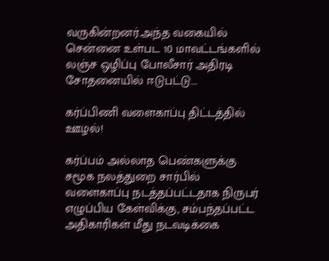வருகின்றனர்.அந்த வகையில் சென்னை உள்பட 10 மாவட்டங்களில் லஞ்ச ஒழிப்பு போலீசார் அதிரடி சோதனையில் ஈடுபட்டு….

கர்ப்பிணி வளைகாப்பு திட்டத்தில் ஊழல்!

கர்ப்பம் அல்லாத பெண்களுக்கு சமூக நலத்துறை சார்பில் வளைகாப்பு நடத்தப்பட்டதாக நிருபர் எழுப்பிய கேள்விக்கு, சம்பந்தப்பட்ட அதிகாரிகள் மீது நடவடிக்கை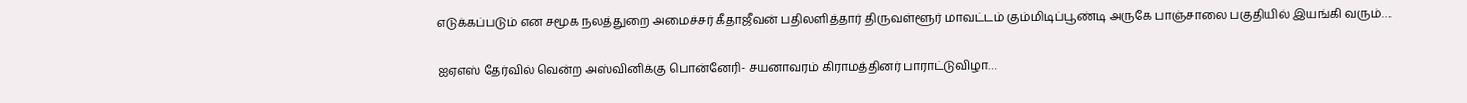எடுக்கப்படும் என சமூக நலத்துறை அமைச்சர் கீதாஜீவன் பதிலளித்தார் திருவள்ளூர் மாவட்டம் கும்மிடிப்பூண்டி அருகே பாஞ்சாலை பகுதியில் இயங்கி வரும்….

ஐஏஎஸ் தேர்வில் வென்ற அஸ்வினிக்கு பொன்னேரி- சயனாவரம் கிராமத்தினர் பாராட்டுவிழா…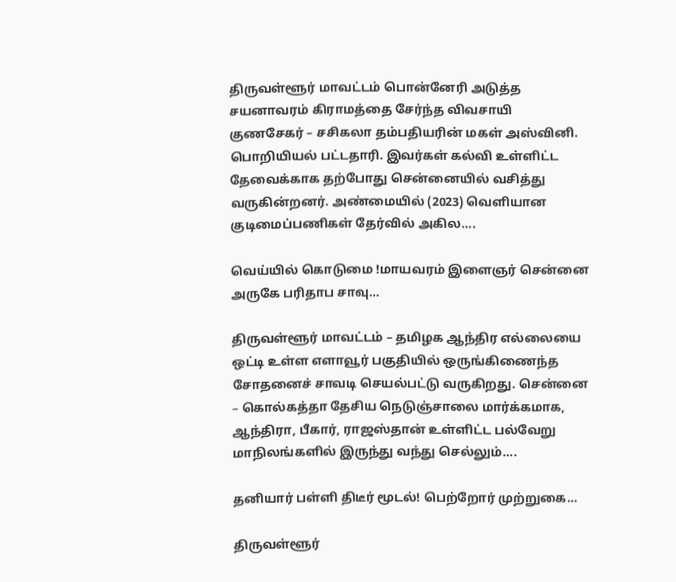திருவள்ளூர் மாவட்டம் பொன்னேரி அடுத்த சயனாவரம் கிராமத்தை சேர்ந்த விவசாயி குணசேகர் – சசிகலா தம்பதியரின் மகள் அஸ்வினி. பொறியியல் பட்டதாரி. இவர்கள் கல்வி உள்ளிட்ட தேவைக்காக தற்போது சென்னையில் வசித்து வருகின்றனர். அண்மையில் (2023) வெளியான குடிமைப்பணிகள் தேர்வில் அகில….

வெய்யில் கொடுமை !மாயவரம் இளைஞர் சென்னை அருகே பரிதாப சாவு…

திருவள்ளூர் மாவட்டம் – தமிழக ஆந்திர எல்லையை ஒட்டி உள்ள எளாவூர் பகுதியில் ஒருங்கிணைந்த சோதனைச் சாவடி செயல்பட்டு வருகிறது. சென்னை – கொல்கத்தா தேசிய நெடுஞ்சாலை மார்க்கமாக, ஆந்திரா, பீகார், ராஜஸ்தான் உள்ளிட்ட பல்வேறு மாநிலங்களில் இருந்து வந்து செல்லும்….

தனியார் பள்ளி திடீர் மூடல்! பெற்றோர் முற்றுகை…

திருவள்ளூர்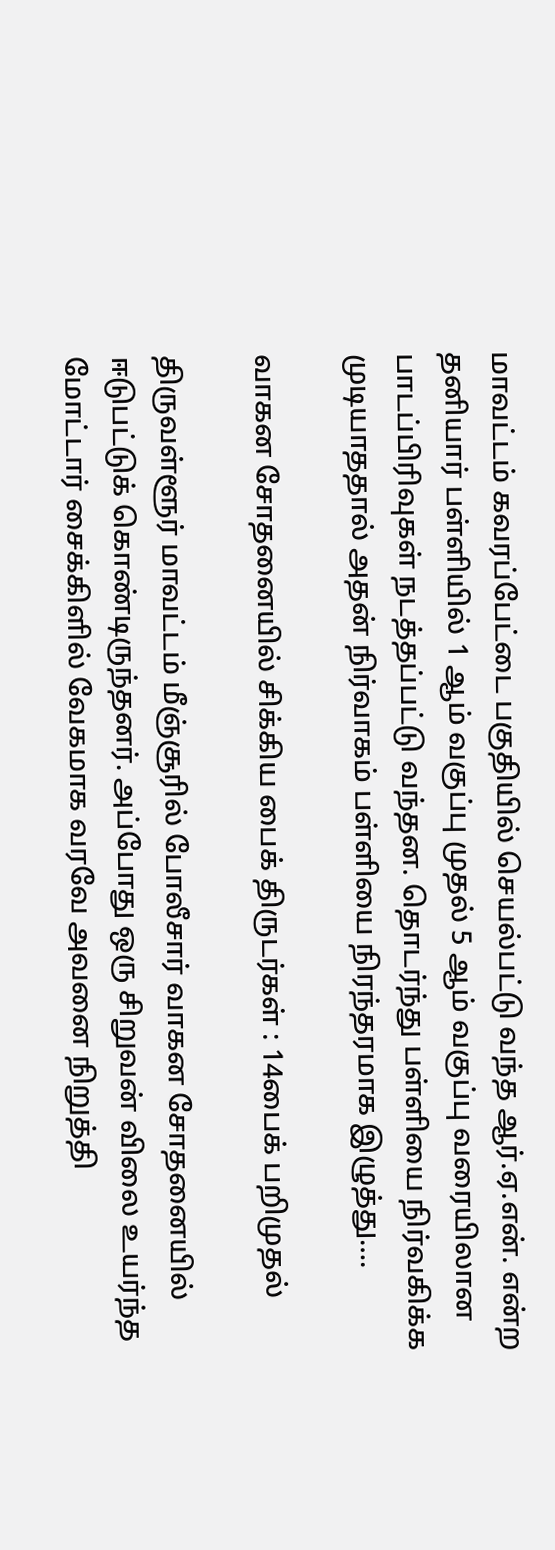மாவட்டம் கவரப்பேட்டை பகுதியில் செயல்பட்டு வந்த ஆர்.ஏ.என். என்ற தனியார் பள்ளியில் 1 ஆம் வகுப்பு முதல் 5 ஆம் வகுப்பு வரையிலான பாடப்பிரிவுகள் நடத்தப்பட்டு வந்தன. தொடர்ந்து பள்ளியை நிர்வகிக்க முடியாததால் அதன் நிர்வாகம் பள்ளியை நிரந்தரமாக இழுத்து….

வாகன சோதனையில் சிக்கிய பைக் திருடர்கள் : 14பைக் பறிமுதல்

திருவள்ளூர் மாவட்டம் மீஞ்சூரில் போலீசார் வாகன சோதனையில் ஈடுபட்டுக் கொண்டிருந்தனர். அப்போது ஒரு சிறுவன் விலை உயர்ந்த மோட்டார் சைக்கிளில் வேகமாக வரவே அவனை நிறுத்தி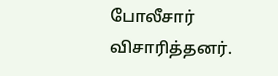போலீசார் விசாரித்தனர்.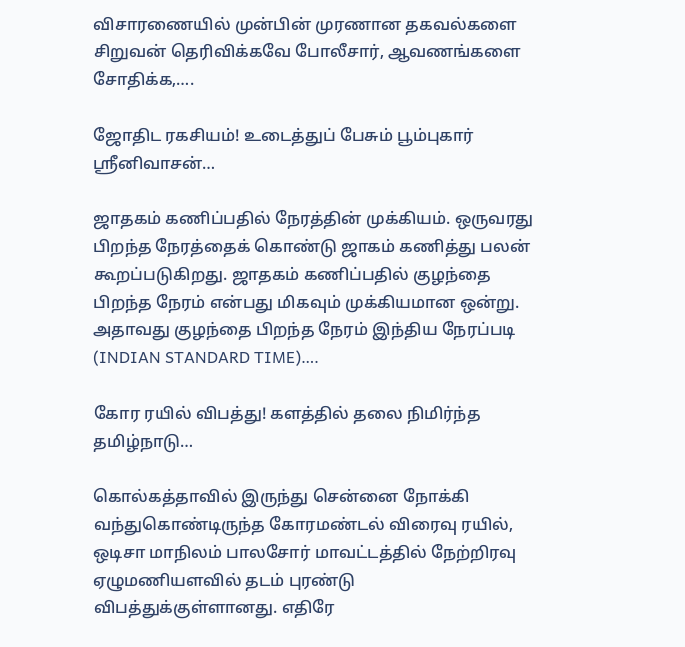விசாரணையில் முன்பின் முரணான தகவல்களை சிறுவன் தெரிவிக்கவே போலீசார், ஆவணங்களை சோதிக்க,….

ஜோதிட ரகசியம்! உடைத்துப் பேசும் பூம்புகார் ஸ்ரீனிவாசன்…

ஜாதகம் கணிப்பதில் நேரத்தின் முக்கியம். ஒருவரது பிறந்த நேரத்தைக் கொண்டு ஜாகம் கணித்து பலன் கூறப்படுகிறது. ஜாதகம் கணிப்பதில் குழந்தை பிறந்த நேரம் என்பது மிகவும் முக்கியமான ஒன்று. அதாவது குழந்தை பிறந்த நேரம் இந்திய நேரப்படி (INDIAN STANDARD TIME)….

கோர ரயில் விபத்து! களத்தில் தலை நிமிர்ந்த தமிழ்நாடு…

கொல்கத்தாவில் இருந்து சென்னை நோக்கி வந்துகொண்டிருந்த கோரமண்டல் விரைவு ரயில், ஒடிசா மாநிலம் பாலசோர் மாவட்டத்தில் நேற்றிரவு ஏழுமணியளவில் தடம் புரண்டு விபத்துக்குள்ளானது. எதிரே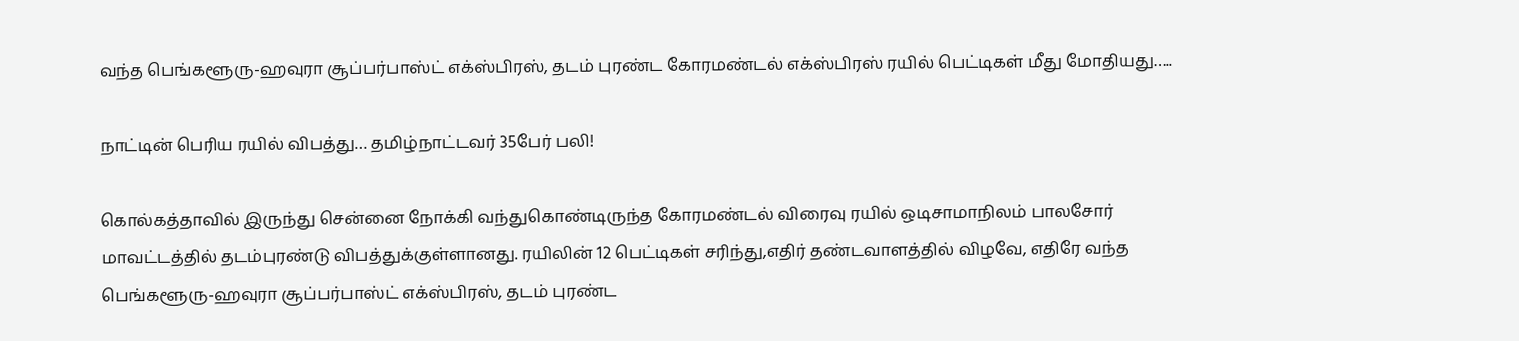வந்த பெங்களூரு-ஹவுரா சூப்பர்பாஸ்ட் எக்ஸ்பிரஸ், தடம் புரண்ட கோரமண்டல் எக்ஸ்பிரஸ் ரயில் பெட்டிகள் மீது மோதியது…..

நாட்டின் பெரிய ரயில் விபத்து… தமிழ்நாட்டவர் 35பேர் பலி!

கொல்கத்தாவில் இருந்து சென்னை நோக்கி வந்துகொண்டிருந்த கோரமண்டல் விரைவு ரயில் ஒடிசாமாநிலம் பாலசோர் மாவட்டத்தில் தடம்புரண்டு விபத்துக்குள்ளானது. ரயிலின் 12 பெட்டிகள் சரிந்து,எதிர் தண்டவாளத்தில் விழவே, எதிரே வந்த பெங்களூரு-ஹவுரா சூப்பர்பாஸ்ட் எக்ஸ்பிரஸ், தடம் புரண்ட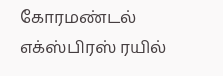கோரமண்டல் எக்ஸ்பிரஸ் ரயில்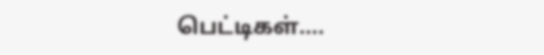பெட்டிகள்….